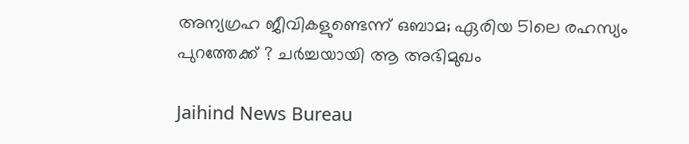അന്യഗ്രഹ ജീവികളുണ്ടെന്ന് ഒബാമ; ഏരിയ 51ലെ രഹസ്യം പുറത്തേക്ക് ? ചർച്ചയായി ആ അഭിമുഖം

Jaihind News Bureau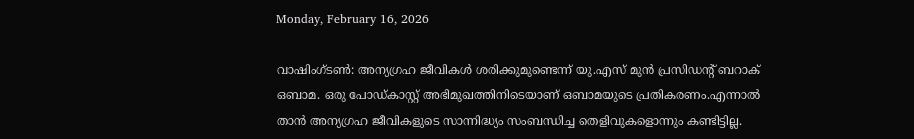Monday, February 16, 2026

വാഷിംഗ്ടൺ: അന്യഗ്രഹ ജീവികൾ ശരിക്കുമുണ്ടെന്ന് യു.എസ് മുൻ പ്രസിഡന്റ് ബറാക് ഒബാമ. ഒരു പോഡ്കാസ്റ്റ് അഭിമുഖത്തിനിടെയാണ് ഒബാമയുടെ പ്രതികരണം.എന്നാൽ താൻ അന്യഗ്രഹ ജീവികളുടെ സാന്നിദ്ധ്യം സംബന്ധിച്ച തെളിവുകളൊന്നും കണ്ടിട്ടില്ല.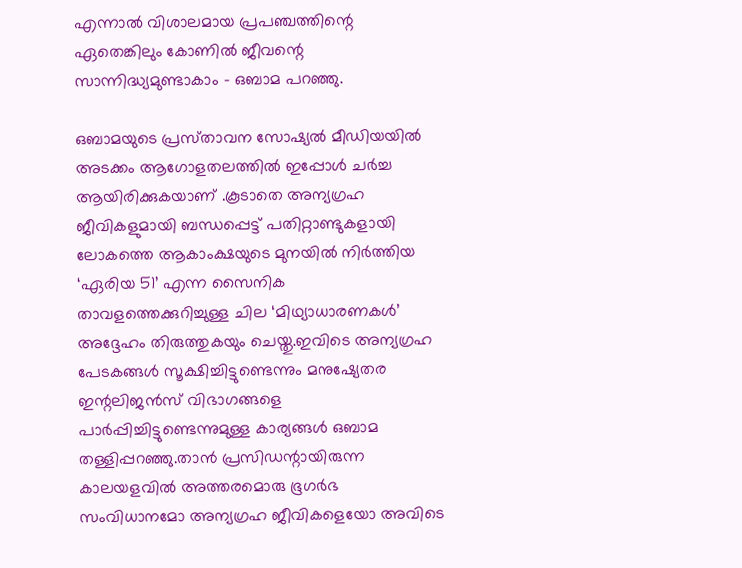എന്നാൽ വിശാലമായ പ്രപഞ്ചത്തിന്റെ ഏതെങ്കിലും കോണിൽ ജീവന്റെ സാന്നിദ്ധ്യമുണ്ടാകാം – ഒബാമ പറഞ്ഞു.

ഒബാമയുടെ പ്രസ്‍താവന സോഷ്യൽ മീഡിയയിൽ അടക്കം ആഗോളതലത്തിൽ ഇപ്പോൾ ചർച്ച ആയിരിക്കുകയാണ് .കൂടാതെ അന്യഗ്രഹ ജീവികളുമായി ബന്ധപ്പെട്ട് പതിറ്റാണ്ടുകളായി ലോകത്തെ ആകാംക്ഷയുടെ മുനയിൽ നിർത്തിയ ‘ഏരിയ 51’ എന്ന സൈനിക താവളത്തെക്കുറിച്ചുള്ള ചില ‘മിഥ്യാധാരണകൾ’ അദ്ദേഹം തിരുത്തുകയും ചെയ്തു.ഇവിടെ അന്യഗ്രഹ പേടകങ്ങൾ സൂക്ഷിച്ചിട്ടുണ്ടെന്നും മനുഷ്യേതര ഇന്റലിജൻസ് വിഭാഗങ്ങളെ പാർപ്പിച്ചിട്ടുണ്ടെന്നുമുള്ള കാര്യങ്ങൾ ഒബാമ തള്ളിപ്പറഞ്ഞു.താൻ പ്രസിഡന്റായിരുന്ന കാലയളവിൽ അത്തരമൊരു ഭൂഗർഭ സംവിധാനമോ അന്യഗ്രഹ ജീവികളെയോ അവിടെ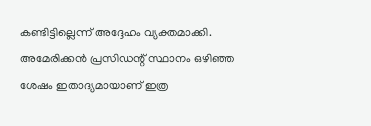കണ്ടിട്ടില്ലെന്ന് അദ്ദേഹം വ്യക്തമാക്കി. അമേരിക്കൻ പ്രസിഡന്റ് സ്ഥാനം ഒഴിഞ്ഞ ശേഷം ഇതാദ്യമായാണ് ഇത്ര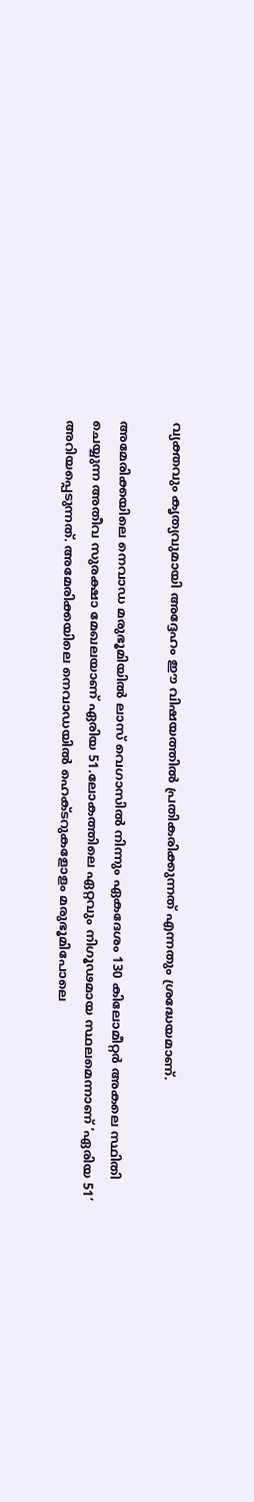വ്യക്തവും കൃത്യവുമായി അദ്ദേഹം ഈ വിഷയത്തിൽ പ്രതികരിക്കുന്നത് എന്നതും ശ്രദ്ധേയമാണ്.

അമേരിക്കയിലെ നെവാഡ മരുഭൂമിയിൽ ലാസ് വെഗാസിൽ നിന്നും ഏകദേശം 130 കിലോമീറ്റർ അകലെ സ്ഥിതി ചെയ്യുന്ന അതീവ സുരക്ഷാ മേഖലയാണ് ഏരിയ 51.ലോകത്തിലെ ഏറ്റവും നിഗൂഢമായ സ്ഥലമെന്നാണ് ’ഏരിയ 51’ അറിയപ്പെടുന്നത്. അമേരിക്കയിലെ നെവാഡയിൽ ഹെക്ടറുകളോളം മരുഭൂമിപോലെ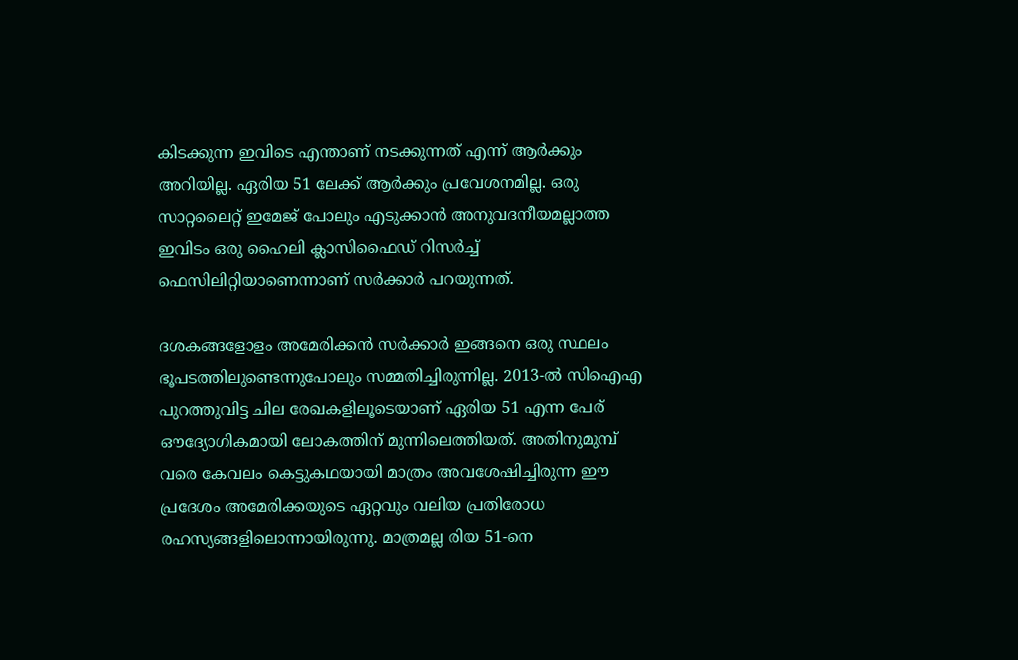കിടക്കുന്ന ഇവിടെ എന്താണ് നടക്കുന്നത് എന്ന് ആർക്കും അറിയില്ല. ഏരിയ 51 ലേക്ക് ആർക്കും പ്രവേശനമില്ല. ഒരു സാറ്റലൈറ്റ് ഇമേജ് പോലും എടുക്കാൻ അനുവദനീയമല്ലാത്ത ഇവിടം ഒരു ഹൈലി ക്ലാസിഫൈഡ് റിസർച്ച് ഫെസിലിറ്റിയാണെന്നാണ് സർക്കാർ പറയുന്നത്.

ദശകങ്ങളോളം അമേരിക്കൻ സർക്കാർ ഇങ്ങനെ ഒരു സ്ഥലം ഭൂപടത്തിലുണ്ടെന്നുപോലും സമ്മതിച്ചിരുന്നില്ല. 2013-ൽ സിഐഎ പുറത്തുവിട്ട ചില രേഖകളിലൂടെയാണ് ഏരിയ 51 എന്ന പേര് ഔദ്യോഗികമായി ലോകത്തിന് മുന്നിലെത്തിയത്. അതിനുമുമ്പ് വരെ കേവലം കെട്ടുകഥയായി മാത്രം അവശേഷിച്ചിരുന്ന ഈ പ്രദേശം അമേരിക്കയുടെ ഏറ്റവും വലിയ പ്രതിരോധ രഹസ്യങ്ങളിലൊന്നായിരുന്നു. മാത്രമല്ല രിയ 51-നെ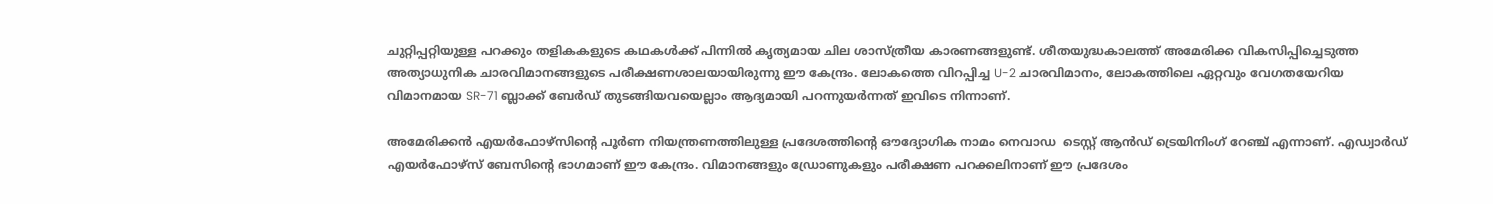ചുറ്റിപ്പറ്റിയുള്ള പറക്കും തളികകളുടെ കഥകൾക്ക് പിന്നിൽ കൃത്യമായ ചില ശാസ്ത്രീയ കാരണങ്ങളുണ്ട്. ശീതയുദ്ധകാലത്ത് അമേരിക്ക വികസിപ്പിച്ചെടുത്ത അത്യാധുനിക ചാരവിമാനങ്ങളുടെ പരീക്ഷണശാലയായിരുന്നു ഈ കേന്ദ്രം. ലോകത്തെ വിറപ്പിച്ച U-2 ചാരവിമാനം, ലോകത്തിലെ ഏറ്റവും വേഗതയേറിയ വിമാനമായ SR-71 ബ്ലാക്ക് ബേർഡ് തുടങ്ങിയവയെല്ലാം ആദ്യമായി പറന്നുയർന്നത് ഇവിടെ നിന്നാണ്.

അമേരിക്കൻ എയർഫോഴ്സിന്റെ പൂർണ നിയന്ത്രണത്തിലുള്ള പ്രദേശത്തിന്റെ ഔദ്യോഗിക നാമം നെവാ‌ഡ  ടെസ്റ്റ് ആൻഡ് ട്രെയിനിംഗ് റേഞ്ച് എന്നാണ്. എഡ്വാർഡ് എയർഫോഴ്സ് ബേസിന്റെ ഭാഗമാണ് ഈ കേന്ദ്രം. വിമാനങ്ങളും ഡ്രോണുകളും പരീക്ഷണ പറക്കലിനാണ് ഈ പ്രദേശം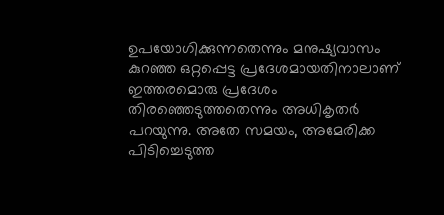ഉപയോഗിക്കുന്നതെന്നും മനുഷ്യവാസം കുറഞ്ഞ ഒറ്റപ്പെട്ട പ്രദേശമായതിനാലാണ് ഇത്തരമൊരു പ്രദേശം  തിരഞ്ഞെടുത്തതെന്നും അധികൃതർ പറയുന്നു. അതേ സമയം, അമേരിക്ക പിടിച്ചെടുത്ത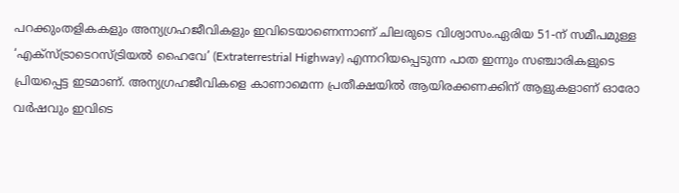പറക്കുംതളികകളും അന്യഗ്രഹജീവികളും ഇവിടെയാണെന്നാണ് ചിലരുടെ വിശ്വാസം.ഏരിയ 51-ന് സമീപമുള്ള ‘എക്സ്ട്രാടെറസ്ട്രിയൽ ഹൈവേ’ (Extraterrestrial Highway) എന്നറിയപ്പെടുന്ന പാത ഇന്നും സഞ്ചാരികളുടെ പ്രിയപ്പെട്ട ഇടമാണ്. അന്യഗ്രഹജീവികളെ കാണാമെന്ന പ്രതീക്ഷയിൽ ആയിരക്കണക്കിന് ആളുകളാണ് ഓരോ വർഷവും ഇവിടെ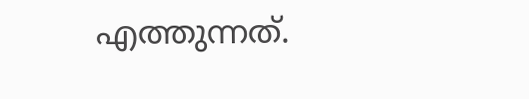എത്തുന്നത്.